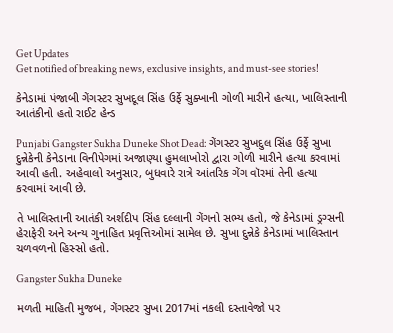Get Updates
Get notified of breaking news, exclusive insights, and must-see stories!

કેનેડામાં પંજાબી ગેંગસ્ટર સુખદૂલ સિંહ ઉર્ફે સુક્ખાની ગોળી મારીને હત્યા, ખાલિસ્તાની આતંકીનો હતો રાઈટ હેન્ડ

Punjabi Gangster Sukha Duneke Shot Dead: ગેંગસ્ટર સુખદુલ સિંહ ઉર્ફે સુખા દુન્નેકેની કેનેડાના વિનીપેગમાં અજાણ્યા હુમલાખોરો દ્વારા ગોળી મારીને હત્યા કરવામાં આવી હતી. અહેવાલો અનુસાર, બુધવારે રાત્રે આંતરિક ગેંગ વૉરમાં તેની હત્યા કરવામાં આવી છે.

તે ખાલિસ્તાની આતંકી અર્શદીપ સિંહ દલ્લાની ગેંગનો સભ્ય હતો, જે કેનેડામાં ડ્રગ્સની હેરાફેરી અને અન્ય ગુનાહિત પ્રવૃત્તિઓમાં સામેલ છે. સુખા દુન્નેકે કેનેડામાં ખાલિસ્તાન ચળવળનો હિસ્સો હતો.

Gangster Sukha Duneke

મળતી માહિતી મુજબ, ગેંગસ્ટર સુખા 2017માં નકલી દસ્તાવેજો પર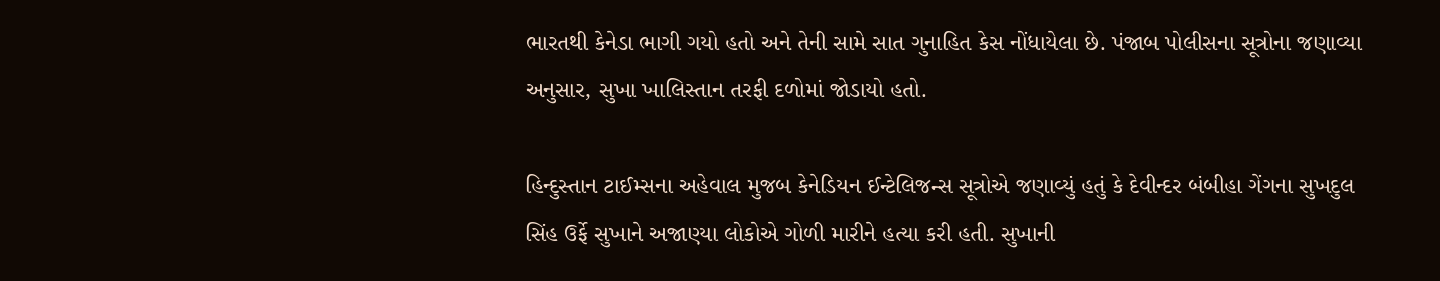ભારતથી કેનેડા ભાગી ગયો હતો અને તેની સામે સાત ગુનાહિત કેસ નોંધાયેલા છે. પંજાબ પોલીસના સૂત્રોના જણાવ્યા અનુસાર, સુખા ખાલિસ્તાન તરફી દળોમાં જોડાયો હતો.

હિન્દુસ્તાન ટાઈમ્સના અહેવાલ મુજબ કેનેડિયન ઈન્ટેલિજન્સ સૂત્રોએ જણાવ્યું હતું કે દેવીન્દર બંબીહા ગેંગના સુખદુલ સિંહ ઉર્ફે સુખાને અજાણ્યા લોકોએ ગોળી મારીને હત્યા કરી હતી. સુખાની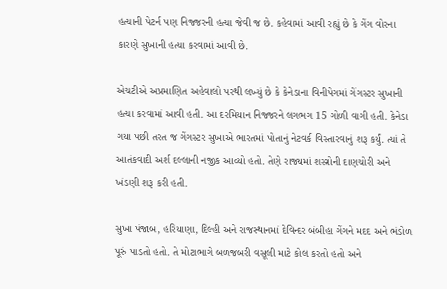હત્યાની પેટર્ન પણ નિજ્જરની હત્યા જેવી જ છે. કહેવામાં આવી રહ્યું છે કે ગેંગ વોરના કારણે સુખાની હત્યા કરવામાં આવી છે.

એચટીએ અપ્રમાણિત અહેવાલો પરથી લખ્યું છે કે કેનેડાના વિનીપેગમાં ગેંગસ્ટર સુખાની હત્યા કરવામાં આવી હતી. આ દરમિયાન નિજ્જરને લગભગ 15 ગોળી વાગી હતી. કેનેડા ગયા પછી તરત જ ગેંગસ્ટર સુખાએ ભારતમાં પોતાનું નેટવર્ક વિસ્તારવાનું શરૂ કર્યું. ત્યાં તે આતંકવાદી અર્શ દલ્લાની નજીક આવ્યો હતો. તેણે રાજ્યમાં શસ્ત્રોની દાણચોરી અને ખંડણી શરૂ કરી હતી.

સુખા પંજાબ, હરિયાણા, દિલ્હી અને રાજસ્થાનમાં દેવિન્દર બંબીહા ગેંગને મદદ અને ભંડોળ પૂરું પાડતો હતો. તે મોટાભાગે બળજબરી વસૂલી માટે કોલ કરતો હતો અને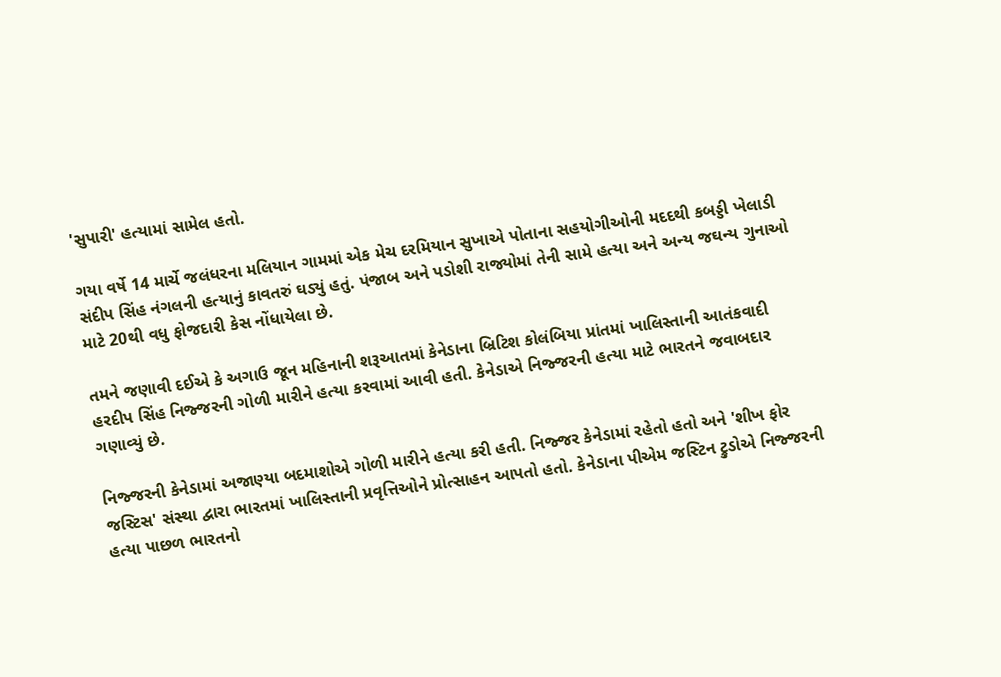'સુપારી' હત્યામાં સામેલ હતો.

ગયા વર્ષે 14 માર્ચે જલંધરના મલિયાન ગામમાં એક મેચ દરમિયાન સુખાએ પોતાના સહયોગીઓની મદદથી કબડ્ડી ખેલાડી સંદીપ સિંહ નંગલની હત્યાનું કાવતરું ઘડ્યું હતું. પંજાબ અને પડોશી રાજ્યોમાં તેની સામે હત્યા અને અન્ય જઘન્ય ગુનાઓ માટે 20થી વધુ ફોજદારી કેસ નોંધાયેલા છે.

તમને જણાવી દઈએ કે અગાઉ જૂન મહિનાની શરૂઆતમાં કેનેડાના બ્રિટિશ કોલંબિયા પ્રાંતમાં ખાલિસ્તાની આતંકવાદી હરદીપ સિંહ નિજ્જરની ગોળી મારીને હત્યા કરવામાં આવી હતી. કેનેડાએ નિજ્જરની હત્યા માટે ભારતને જવાબદાર ગણાવ્યું છે.

નિજ્જરની કેનેડામાં અજાણ્યા બદમાશોએ ગોળી મારીને હત્યા કરી હતી. નિજ્જર કેનેડામાં રહેતો હતો અને 'શીખ ફોર જસ્ટિસ' સંસ્થા દ્વારા ભારતમાં ખાલિસ્તાની પ્રવૃત્તિઓને પ્રોત્સાહન આપતો હતો. કેનેડાના પીએમ જસ્ટિન ટ્રુડોએ નિજ્જરની હત્યા પાછળ ભારતનો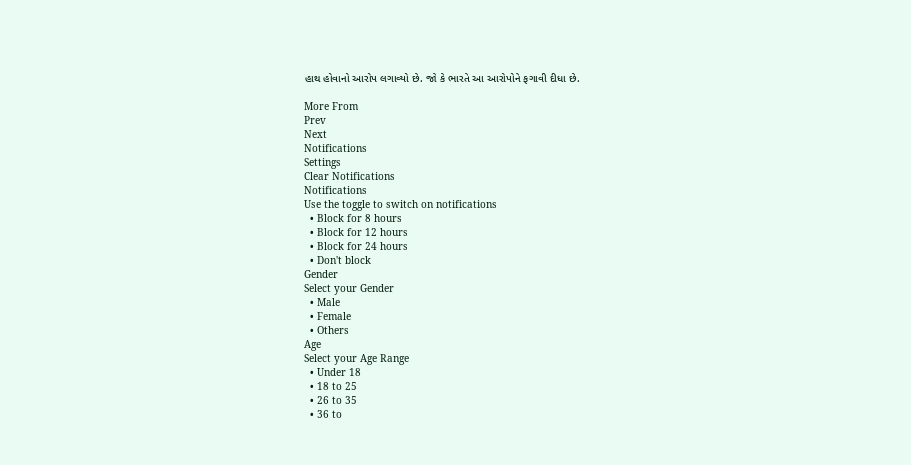હાથ હોવાનો આરોપ લગાવ્યો છે. જો કે ભારતે આ આરોપોને ફગાવી દીધા છે.

More From
Prev
Next
Notifications
Settings
Clear Notifications
Notifications
Use the toggle to switch on notifications
  • Block for 8 hours
  • Block for 12 hours
  • Block for 24 hours
  • Don't block
Gender
Select your Gender
  • Male
  • Female
  • Others
Age
Select your Age Range
  • Under 18
  • 18 to 25
  • 26 to 35
  • 36 to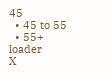45
  • 45 to 55
  • 55+
loader
X